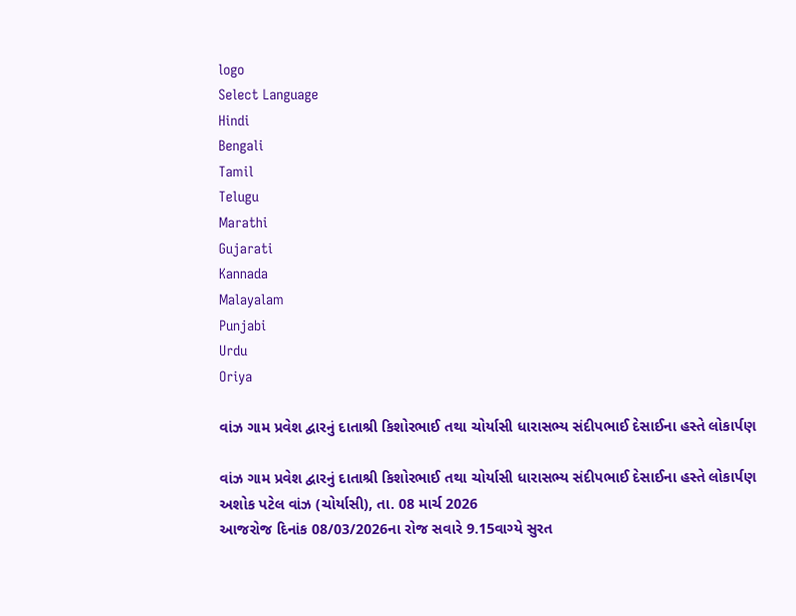logo
Select Language
Hindi
Bengali
Tamil
Telugu
Marathi
Gujarati
Kannada
Malayalam
Punjabi
Urdu
Oriya

વાંઝ ગામ પ્રવેશ દ્વારનું દાતાશ્રી કિશોરભાઈ તથા ચોર્યાસી ધારાસભ્ય સંદીપભાઈ દેસાઈના હસ્તે લોકાર્પણ

વાંઝ ગામ પ્રવેશ દ્વારનું દાતાશ્રી કિશોરભાઈ તથા ચોર્યાસી ધારાસભ્ય સંદીપભાઈ દેસાઈના હસ્તે લોકાર્પણ
અશોક પટેલ વાંઝ (ચોર્યાસી), તા. 08 માર્ચ 2026
આજરોજ દિનાંક 08/03/2026ના રોજ સવારે 9.15વાગ્યે સુરત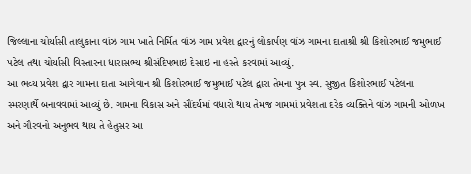જિલ્લાના ચોર્યાસી તાલુકાના વાંઝ ગામ ખાતે નિર્મિત વાંઝ ગામ પ્રવેશ દ્વારનું લોકાર્પણ વાંઝ ગામના દાતાશ્રી શ્રી કિશોરભાઈ જમુભાઈ પટેલ તથા ચોર્યાસી વિસ્તારના ધારાસભ્ય શ્રીસંદિપભાઇ દેસાઇ ના હસ્તે કરવામાં આવ્યું.
આ ભવ્ય પ્રવેશ દ્વાર ગામના દાતા આગેવાન શ્રી કિશોરભાઈ જમુભાઈ પટેલ દ્વારા તેમના પુત્ર સ્વ. સુજીત કિશોરભાઈ પટેલના સ્મરણાર્થે બનાવવામાં આવ્યું છે. ગામના વિકાસ અને સૌંદર્યમાં વધારો થાય તેમજ ગામમાં પ્રવેશતા દરેક વ્યક્તિને વાંઝ ગામની ઓળખ અને ગૌરવનો અનુભવ થાય તે હેતુસર આ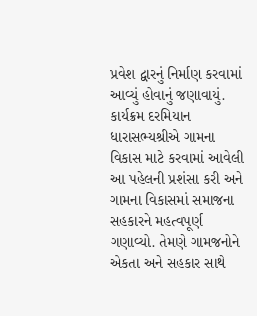પ્રવેશ દ્વારનું નિર્માણ કરવામાં આવ્યું હોવાનું જણાવાયું.
કાર્યક્રમ દરમિયાન ધારાસભ્યશ્રીએ ગામના વિકાસ માટે કરવામાં આવેલી આ પહેલની પ્રશંસા કરી અને ગામના વિકાસમાં સમાજના સહકારને મહત્વપૂર્ણ ગણાવ્યો. તેમણે ગામજનોને એકતા અને સહકાર સાથે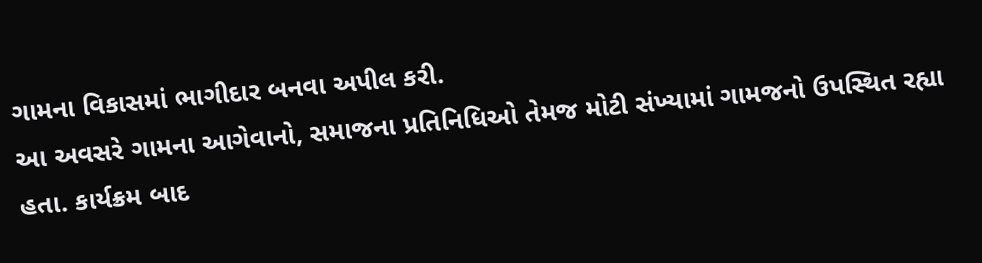ગામના વિકાસમાં ભાગીદાર બનવા અપીલ કરી.
આ અવસરે ગામના આગેવાનો, સમાજના પ્રતિનિધિઓ તેમજ મોટી સંખ્યામાં ગામજનો ઉપસ્થિત રહ્યા હતા. કાર્યક્રમ બાદ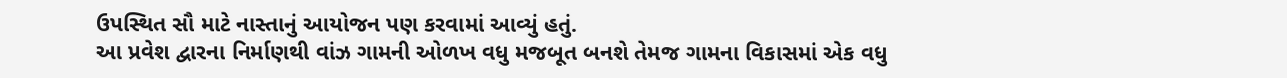ઉપસ્થિત સૌ માટે નાસ્તાનું આયોજન પણ કરવામાં આવ્યું હતું.
આ પ્રવેશ દ્વારના નિર્માણથી વાંઝ ગામની ઓળખ વધુ મજબૂત બનશે તેમજ ગામના વિકાસમાં એક વધુ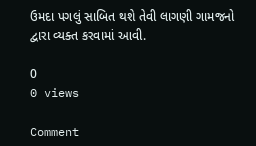ઉમદા પગલું સાબિત થશે તેવી લાગણી ગામજનો દ્વારા વ્યક્ત કરવામાં આવી.

0
0 views

Comment